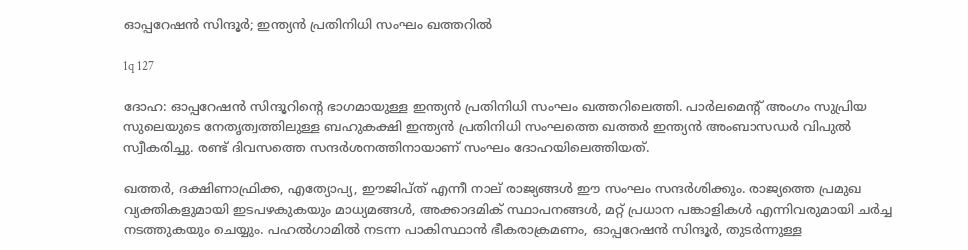ഓപ്പറേഷന്‍ സിന്ദൂര്‍; ഇന്ത്യന്‍ പ്രതിനിധി സംഘം ഖത്തറില്‍

1q 127

ദോഹ: ഓപ്പറേഷന്‍ സിന്ദൂറിന്റെ ഭാഗമായുള്ള ഇന്ത്യന്‍ പ്രതിനിധി സംഘം ഖത്തറിലെത്തി. പാര്‍ലമെന്റ് അംഗം സുപ്രിയ സുലെയുടെ നേതൃത്വത്തിലുള്ള ബഹുകക്ഷി ഇന്ത്യന്‍ പ്രതിനിധി സംഘത്തെ ഖത്തര്‍ ഇന്ത്യന്‍ അംബാസഡര്‍ വിപുല്‍ സ്വീകരിച്ചു. രണ്ട് ദിവസത്തെ സന്ദര്‍ശനത്തിനായാണ് സംഘം ദോഹയിലെത്തിയത്.

ഖത്തര്‍, ദക്ഷിണാഫ്രിക്ക, എത്യോപ്യ, ഈജിപ്ത് എന്നീ നാല് രാജ്യങ്ങള്‍ ഈ സംഘം സന്ദര്‍ശിക്കും. രാജ്യത്തെ പ്രമുഖ വ്യക്തികളുമായി ഇടപഴകുകയും മാധ്യമങ്ങള്‍, അക്കാദമിക് സ്ഥാപനങ്ങള്‍, മറ്റ് പ്രധാന പങ്കാളികള്‍ എന്നിവരുമായി ചര്‍ച്ച നടത്തുകയും ചെയ്യും. പഹല്‍ഗാമില്‍ നടന്ന പാകിസ്ഥാന്‍ ഭീകരാക്രമണം, ഓപ്പറേഷന്‍ സിന്ദൂര്‍, തുടര്‍ന്നുള്ള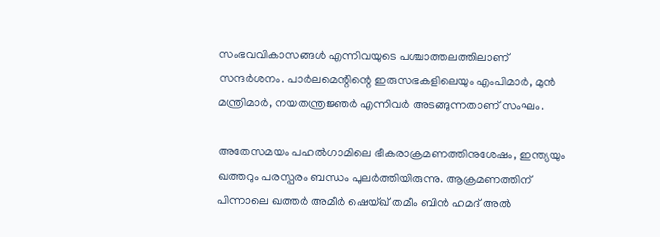സംഭവവികാസങ്ങള്‍ എന്നിവയുടെ പശ്ചാത്തലത്തിലാണ് സന്ദര്‍ശനം. പാര്‍ലമെന്റിന്റെ ഇരുസഭകളിലെയും എംപിമാര്‍, മുന്‍ മന്ത്രിമാര്‍, നയതന്ത്രജ്ഞര്‍ എന്നിവര്‍ അടങ്ങുന്നതാണ് സംഘം.

അതേസമയം പഹല്‍ഗാമിലെ ഭീകരാക്രമണത്തിനുശേഷം, ഇന്ത്യയും ഖത്തറും പരസ്പരം ബന്ധം പുലര്‍ത്തിയിരുന്നു. ആക്രമണത്തിന് പിന്നാലെ ഖത്തര്‍ അമീര്‍ ഷെയ്ഖ് തമീം ബിന്‍ ഹമദ് അല്‍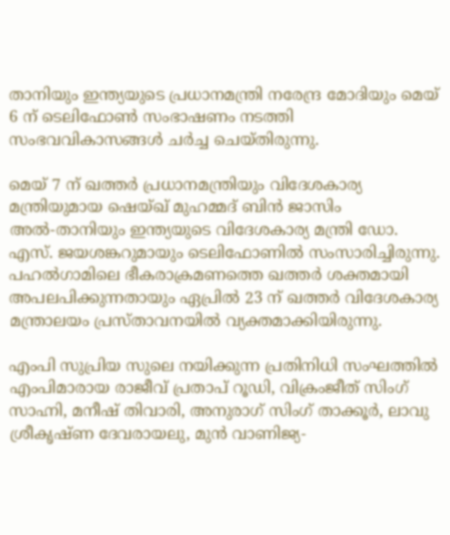താനിയും ഇന്ത്യയുടെ പ്രധാനമന്ത്രി നരേന്ദ്ര മോദിയും മെയ് 6 ന് ടെലിഫോണ്‍ സംഭാഷണം നടത്തി സംഭവവികാസങ്ങള്‍ ചര്‍ച്ച ചെയ്തിരുന്നു.

മെയ് 7 ന് ഖത്തര്‍ പ്രധാനമന്ത്രിയും വിദേശകാര്യ മന്ത്രിയുമായ ഷെയ്ഖ് മുഹമ്മദ് ബിന്‍ ജാസിം അല്‍-താനിയും ഇന്ത്യയുടെ വിദേശകാര്യ മന്ത്രി ഡോ. എസ്. ജയശങ്കറുമായും ടെലിഫോണില്‍ സംസാരിച്ചിരുന്നു. പഹല്‍ഗാമിലെ ഭീകരാക്രമണത്തെ ഖത്തര്‍ ശക്തമായി അപലപിക്കുന്നതായും ഏപ്രില്‍ 23 ന് ഖത്തര്‍ വിദേശകാര്യ മന്ത്രാലയം പ്രസ്താവനയില്‍ വ്യക്തമാക്കിയിരുന്നു.

എംപി സുപ്രിയ സുലെ നയിക്കുന്ന പ്രതിനിധി സംഘത്തില്‍ എംപിമാരായ രാജീവ് പ്രതാപ് റൂഡി, വിക്രംജീത് സിംഗ് സാഹ്നി, മനീഷ് തിവാരി, അനുരാഗ് സിംഗ് താക്കൂര്‍, ലാവു ശ്രീകൃഷ്ണ ദേവരായലു, മുന്‍ വാണിജ്യ-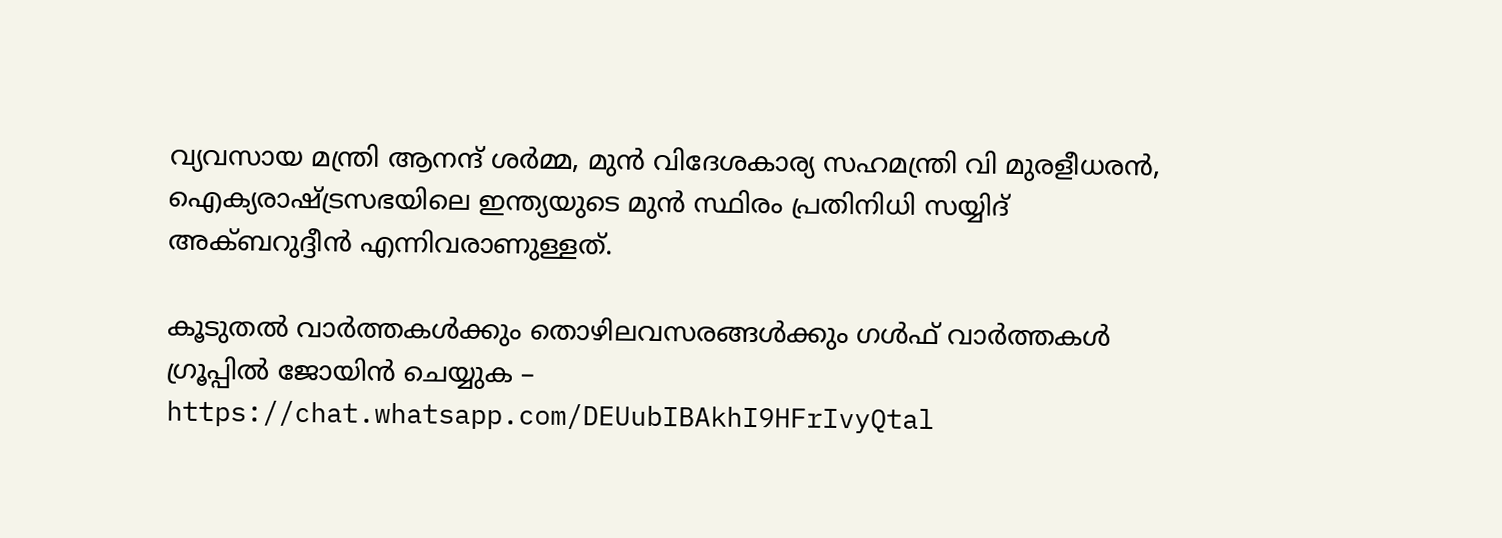വ്യവസായ മന്ത്രി ആനന്ദ് ശര്‍മ്മ, മുന്‍ വിദേശകാര്യ സഹമന്ത്രി വി മുരളീധരന്‍, ഐക്യരാഷ്ട്രസഭയിലെ ഇന്ത്യയുടെ മുന്‍ സ്ഥിരം പ്രതിനിധി സയ്യിദ് അക്ബറുദ്ദീന്‍ എന്നിവരാണുള്ളത്.

കൂടുതല്‍ വാര്‍ത്തകള്‍ക്കും തൊഴിലവസരങ്ങള്‍ക്കും ഗള്‍ഫ് വാര്‍ത്തകള്‍ ഗ്രൂപ്പില്‍ ജോയിന്‍ ചെയ്യുക – https://chat.whatsapp.com/DEUubIBAkhI9HFrIvyQtal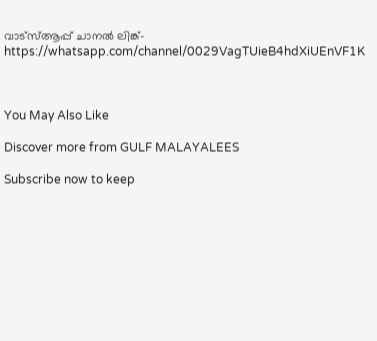വാട്‌സ്ആപ്പ് ചാനല്‍ ലിങ്ക്- https://whatsapp.com/channel/0029VagTUieB4hdXiUEnVF1K



You May Also Like

Discover more from GULF MALAYALEES

Subscribe now to keep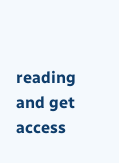reading and get access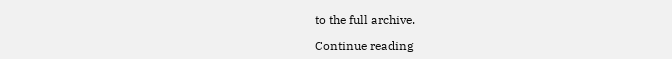to the full archive.

Continue reading